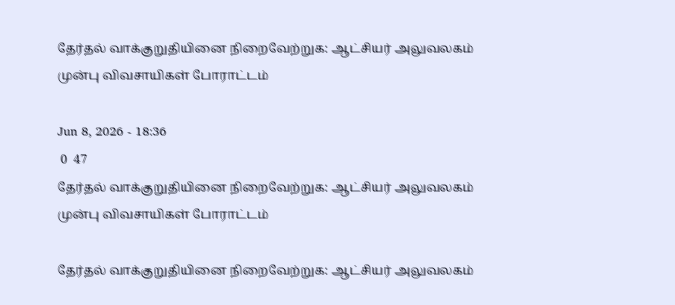தேர்தல் வாக்குறுதியினை நிறைவேற்றுக: ஆட்சியர் அலுவலகம் முன்பு விவசாயிகள் போராட்டம்

Jun 8, 2026 - 18:36
 0  47
தேர்தல் வாக்குறுதியினை நிறைவேற்றுக: ஆட்சியர் அலுவலகம் முன்பு விவசாயிகள் போராட்டம்

தேர்தல் வாக்குறுதியினை நிறைவேற்றுக: ஆட்சியர் அலுவலகம்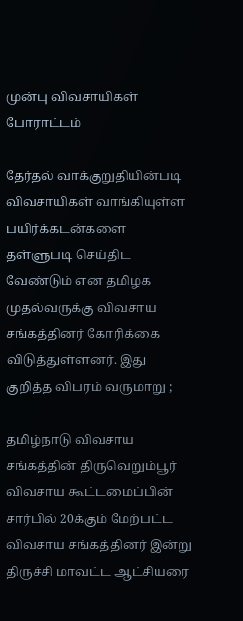முன்பு விவசாயிகள் போராட்டம்

தேர்தல் வாக்குறுதியின்படி விவசாயிகள் வாங்கியுள்ள பயிர்க்கடன்களை தள்ளுபடி செய்திட வேண்டும் என தமிழக முதல்வருக்கு விவசாய சங்கத்தினர் கோரிக்கை விடுத்துள்ளனர். இது குறித்த விபரம் வருமாறு ;

தமிழ்நாடு விவசாய சங்கத்தின் திருவெறும்பூர் விவசாய கூட்டமைப்பின் சார்பில் 20க்கும் மேற்பட்ட விவசாய சங்கத்தினர் இன்று திருச்சி மாவட்ட ஆட்சியரை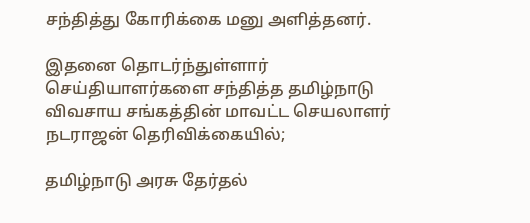சந்தித்து கோரிக்கை மனு அளித்தனர்.

இதனை தொடர்ந்துள்ளார் செய்தியாளர்களை சந்தித்த தமிழ்நாடு விவசாய சங்கத்தின் மாவட்ட செயலாளர் நடராஜன் தெரிவிக்கையில்;

தமிழ்நாடு அரசு தேர்தல்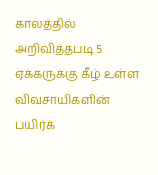காலத்தில் அறிவித்தபடி 5 ஏக்கருக்கு கீழ் உள்ள விவசாயிகளின் பயிர்க்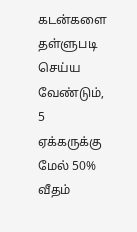கடன்களை தள்ளுபடி செய்ய வேண்டும், 5 ஏக்கருக்கு மேல் 50% வீதம்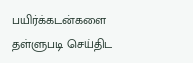பயிர்க்கடன்களை தள்ளுபடி செய்திட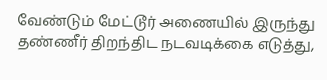வேண்டும் மேட்டூர் அணையில் இருந்து தண்ணீர் திறந்திட நடவடிக்கை எடுத்து,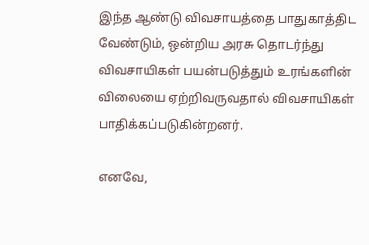இந்த ஆண்டு விவசாயத்தை பாதுகாத்திட வேண்டும், ஒன்றிய அரசு தொடர்ந்து விவசாயிகள் பயன்படுத்தும் உரங்களின் விலையை ஏற்றிவருவதால் விவசாயிகள் பாதிக்கப்படுகின்றனர்.

எனவே,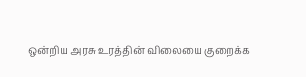ஒன்றிய அரசு உரத்தின் விலையை குறைக்க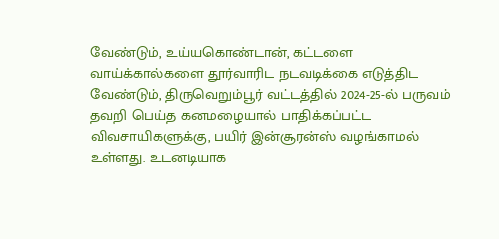வேண்டும், உய்யகொண்டான், கட்டளை வாய்க்கால்களை தூர்வாரிட நடவடிக்கை எடுத்திட வேண்டும், திருவெறும்பூர் வட்டத்தில் 2024-25-ல் பருவம் தவறி பெய்த கனமழையால் பாதிக்கப்பட்ட விவசாயிகளுக்கு, பயிர் இன்சூரன்ஸ் வழங்காமல் உள்ளது. உடனடியாக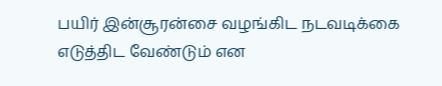பயிர் இன்சூரன்சை வழங்கிட நடவடிக்கை எடுத்திட வேண்டும் என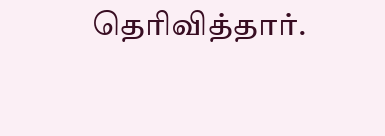தெரிவித்தார்.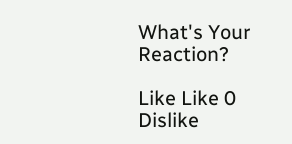What's Your Reaction?

Like Like 0
Dislike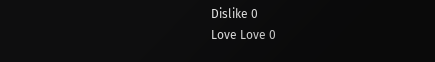Dislike 0
Love Love 0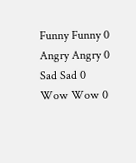Funny Funny 0
Angry Angry 0
Sad Sad 0
Wow Wow 0